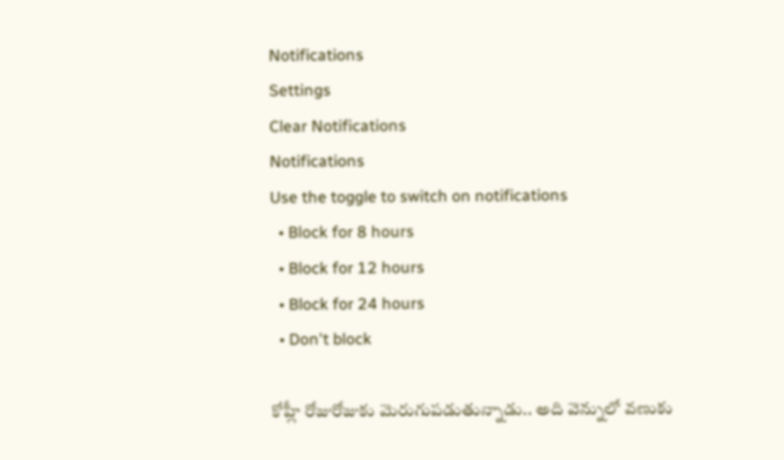Notifications
Settings
Clear Notifications
Notifications
Use the toggle to switch on notifications
  • Block for 8 hours
  • Block for 12 hours
  • Block for 24 hours
  • Don't block

కోహ్లీ రోజురోజుకు మెరుగుపడుతున్నాడు.. అది వెన్నులో వణుకు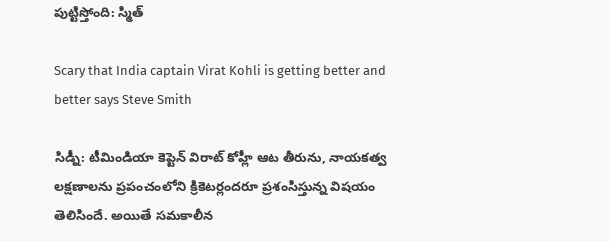పుట్టిస్తోంది: స్మిత్

Scary that India captain Virat Kohli is getting better and better says Steve Smith

సిడ్నీ: టీమిండియా కెప్టెన్ విరాట్ కోహ్లీ ఆట తీరును, నాయకత్వ లక్షణాలను ప్రపంచంలోని క్రికెటర్లందరూ ప్రశంసిస్తున్న విషయం తెలిసిందే. అయితే సమకాలీన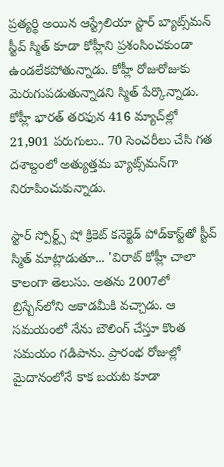ప్రత్యర్థి అయిన ఆస్ట్రేలియా స్టార్ బ్యాట్స్‌మన్ స్టీవ్ స్మిత్ కూడా కోహ్లీని ప్రశంసించకుండా ఉండలేకపోతున్నాడు. కోహ్లీ రోజురోజుకు మెరుగుపడుతున్నాడని స్మిత్ పేర్కొన్నాడు. కోహ్లీ భారత్ తరఫున 416 మ్యాచ్‌ల్లో 21,901 పరుగులు.. 70 సెంచరీలు చేసి గత దశాబ్దంలో అత్యుత్తమ బ్యాట్స్‌మన్‌గా నిరూపించుకున్నాడు.

స్టార్ స్పోర్ట్స్ షో క్రికెట్ కనెక్టెడ్ పోడ్‌కాస్ట్‌తో స్టీవ్ స్మిత్ మాట్లాడుతూ... 'విరాట్ కోహ్లీ చాలా కాలంగా తెలుసు. అతను 2007లో బ్రిస్బేన్‌లోని అకాడమీకి వచ్చాడు. ఆ సమయంలో నేను బౌలింగ్‌ చేస్తూ కొంత సమయం గడిపాను. ప్రారంభ రోజుల్లో మైదానంలోనే కాక బయట కూడా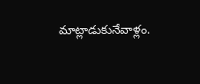మాట్లాడుకునేవాళ్లం.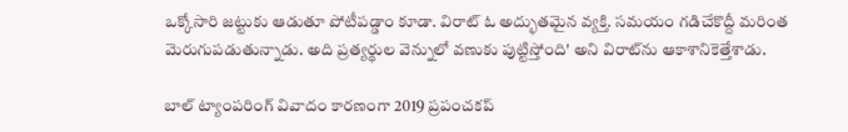ఒక్కోసారి జట్టుకు ఆడుతూ పోటీపడ్డాం కూడా. విరాట్ ఓ అద్భుతమైన వ్యక్తి. సమయం గడిచేకొద్దీ మరింత మెరుగుపడుతున్నాడు. అది ప్రత్యర్థుల వెన్నులో వణుకు పుట్టిస్తోంది' అని విరాట్‌ను ఆకాశానికెత్తేశాడు.

బాల్ ట్యాంపరింగ్ వివాదం కారణంగా 2019 ప్రపంచకప్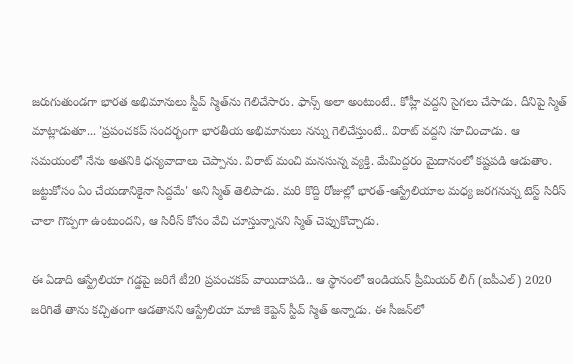జరుగుతుండగా భారత అభిమానులు స్టీవ్ స్మిత్‌ను గెలిచేసారు. ఫాన్స్ అలా అంటుంటే.. కోహ్లీ వద్దని సైగలు చేసాడు. దీనిపై స్మిత్ మాట్లాడుతూ... 'ప్రపంచకప్ సందర్భంగా భారతీయ అభిమానులు నన్ను గెలిచేస్తుంటే.. విరాట్ వద్దని సూచించాడు. ఆ సమయంలో నేను అతనికి ధన్యవాదాలు చెప్పాను. విరాట్ మంచి మనసున్న వ్యక్తి. మేమిద్దరం మైదానంలో కష్టపడి ఆడుతాం. జట్టుకోసం ఏం చేయడానికైనా సిద్దమే' అని స్మిత్ తెలిపాడు. మరి కొద్ది రోజుల్లో భారత్-ఆస్ట్రేలియాల మధ్య జరగనున్న టెస్ట్ సిరీస్ చాలా గొప్పగా ఉంటుందని, ఆ సిరీస్ కోసం వేచి చూస్తున్నానని స్మిత్ చెప్పుకొచ్చాడు.

ఈ ఏడాది ఆస్ట్రేలియా గడ్డపై జరిగే టీ20 ప్రపంచకప్‌ వాయిదాపడి.. ఆ స్థానంలో ఇండియన్ ప్రీమియర్ లీగ్ (ఐపీఎల్) 2020 జరిగితే తాను కచ్చితంగా ఆడతానని ఆస్ట్రేలియా మాజీ కెప్టెన్ స్టీవ్‌ స్మిత్‌ అన్నాడు. ఈ సీజన్‌లో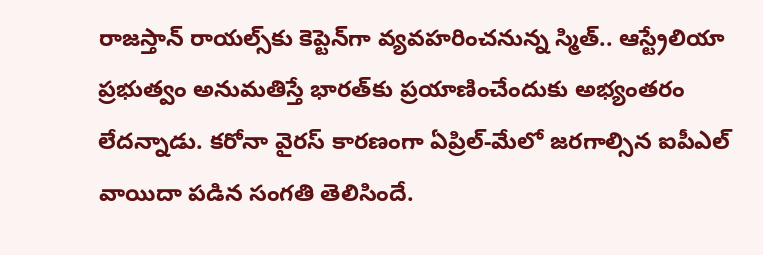రాజస్తాన్‌ రాయల్స్‌కు కెప్టెన్‌గా వ్యవహరించనున్న స్మిత్.. ఆస్ట్రేలియా ప్రభుత్వం అనుమతిస్తే భారత్‌కు ప్రయాణించేందుకు అభ్యంతరం లేదన్నాడు. కరోనా వైరస్‌ కారణంగా ఏప్రిల్‌-మేలో జరగాల్సిన ఐపీఎల్‌ వాయిదా పడిన సంగతి తెలిసిందే.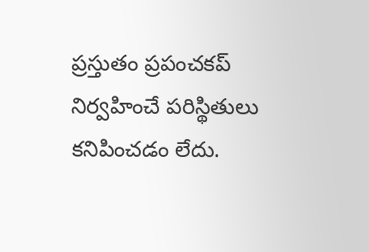ప్రస్తుతం ప్రపంచకప్‌ నిర్వహించే పరిస్థితులు కనిపించడం లేదు.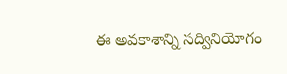ఈ అవకాశాన్ని సద్వినియోగం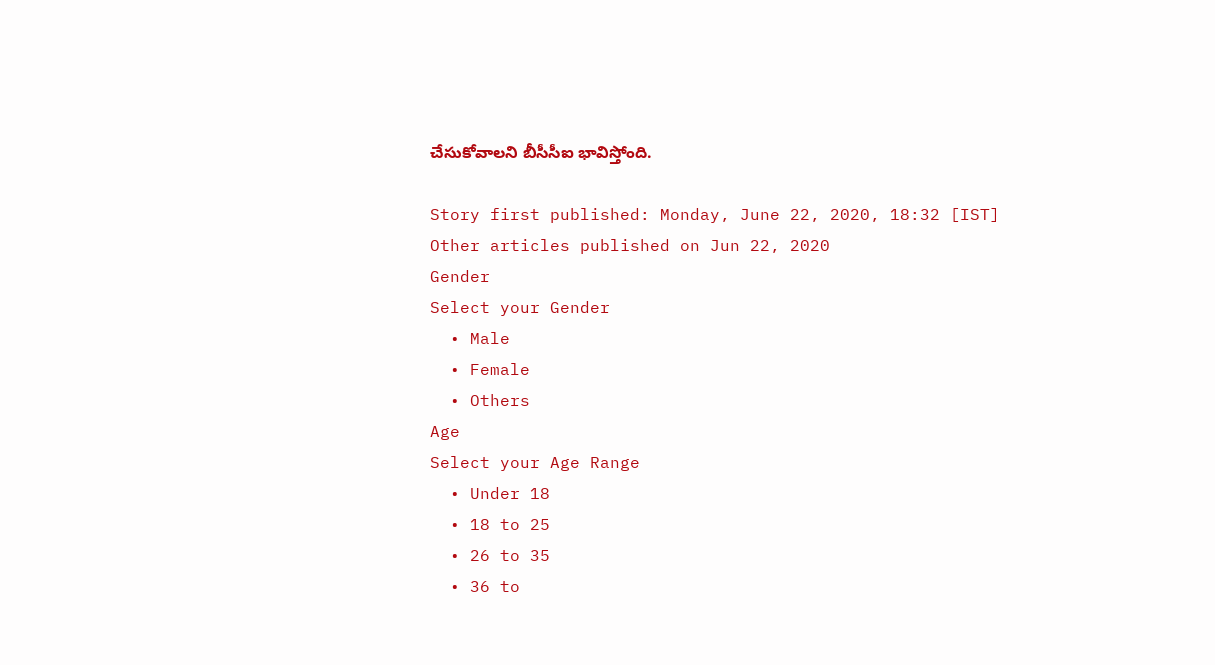చేసుకోవాలని బీసీసీఐ భావిస్తోంది.

Story first published: Monday, June 22, 2020, 18:32 [IST]
Other articles published on Jun 22, 2020
Gender
Select your Gender
  • Male
  • Female
  • Others
Age
Select your Age Range
  • Under 18
  • 18 to 25
  • 26 to 35
  • 36 to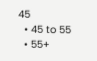45
  • 45 to 55
  • 55+